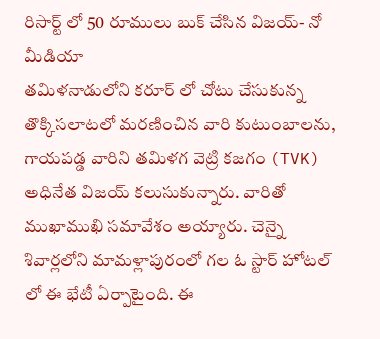రిసార్ట్ లో 50 రూములు బుక్ చేసిన విజయ్- నో మీడియా
తమిళనాడులోని కరూర్ లో చోటు చేసుకున్న తొక్కిసలాటలో మరణించిన వారి కుటుంబాలను, గాయపడ్డ వారిని తమిళగ వెట్రి కజగం (TVK) అధినేత విజయ్ కలుసుకున్నారు. వారితో ముఖాముఖి సమావేశం అయ్యారు. చెన్నై శివార్లలోని మామళ్లాపురంలో గల ఓ స్టార్ హోటల్ లో ఈ భేటీ ఏర్పాటైంది. ఈ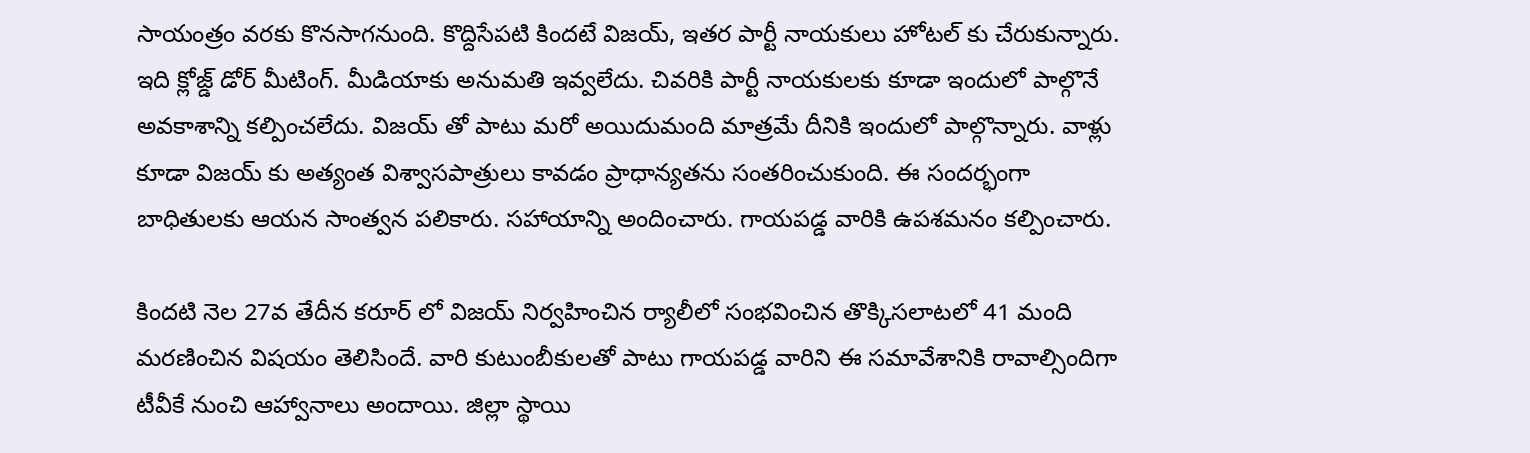సాయంత్రం వరకు కొనసాగనుంది. కొద్దిసేపటి కిందటే విజయ్, ఇతర పార్టీ నాయకులు హోటల్ కు చేరుకున్నారు.
ఇది క్లోజ్డ్ డోర్ మీటింగ్. మీడియాకు అనుమతి ఇవ్వలేదు. చివరికి పార్టీ నాయకులకు కూడా ఇందులో పాల్గొనే అవకాశాన్ని కల్పించలేదు. విజయ్ తో పాటు మరో అయిదుమంది మాత్రమే దీనికి ఇందులో పాల్గొన్నారు. వాళ్లు కూడా విజయ్ కు అత్యంత విశ్వాసపాత్రులు కావడం ప్రాధాన్యతను సంతరించుకుంది. ఈ సందర్భంగా బాధితులకు ఆయన సాంత్వన పలికారు. సహాయాన్ని అందించారు. గాయపడ్డ వారికి ఉపశమనం కల్పించారు.

కిందటి నెల 27వ తేదీన కరూర్ లో విజయ్ నిర్వహించిన ర్యాలీలో సంభవించిన తొక్కిసలాటలో 41 మంది మరణించిన విషయం తెలిసిందే. వారి కుటుంబీకులతో పాటు గాయపడ్డ వారిని ఈ సమావేశానికి రావాల్సిందిగా టీవీకే నుంచి ఆహ్వానాలు అందాయి. జిల్లా స్థాయి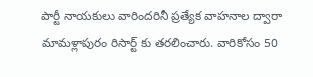పార్టీ నాయకులు వారిందరినీ ప్రత్యేక వాహనాల ద్వారా మామళ్లాపురం రిసార్ట్ కు తరలించారు. వారికోసం 50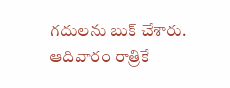గదులను బుక్ చేశారు. ఆదివారం రాత్రికే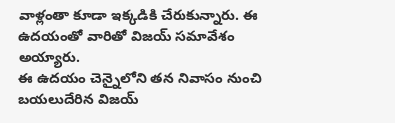వాళ్లంతా కూడా ఇక్కడికి చేరుకున్నారు. ఈ ఉదయంతో వారితో విజయ్ సమావేశం అయ్యారు.
ఈ ఉదయం చెన్నైలోని తన నివాసం నుంచి బయలుదేరిన విజయ్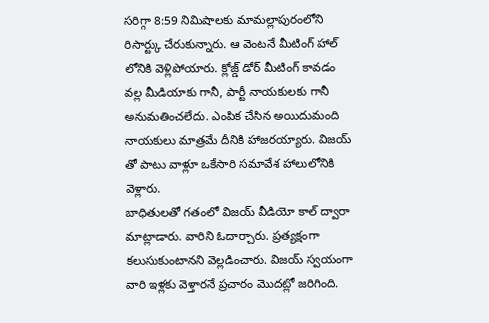సరిగ్గా 8:59 నిమిషాలకు మామల్లాపురంలోని రిసార్ట్కు చేరుకున్నారు. ఆ వెంటనే మీటింగ్ హాల్ లోనికి వెళ్లిపోయారు. క్లోజ్డ్ డోర్ మీటింగ్ కావడం వల్ల మీడియాకు గానీ, పార్టీ నాయకులకు గానీ అనుమతించలేదు. ఎంపిక చేసిన అయిదుమంది నాయకులు మాత్రమే దీనికి హాజరయ్యారు. విజయ్ తో పాటు వాళ్లూ ఒకేసారి సమావేశ హాలులోనికి వెళ్లారు.
బాధితులతో గతంలో విజయ్ వీడియో కాల్ ద్వారా మాట్లాడారు. వారిని ఓదార్చారు. ప్రత్యక్షంగా కలుసుకుంటానని వెల్లడించారు. విజయ్ స్వయంగా వారి ఇళ్లకు వెళ్తారనే ప్రచారం మొదట్లో జరిగింది.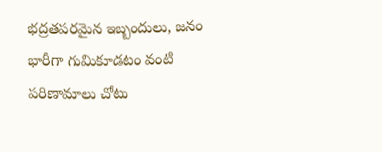భద్రతపరమైన ఇబ్బందులు, జనం భారీగా గుమికూడటం వంటి పరిణామాలు చోటు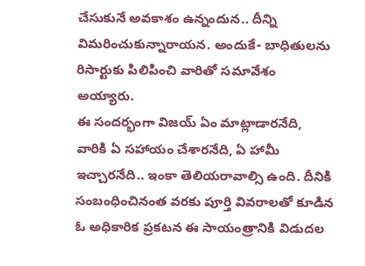చేసుకునే అవకాశం ఉన్నందున.. దీన్ని విమరించుకున్నారాయన. అందుకే- బాధితులను రిసార్టుకు పిలిపించి వారితో సమావేశం అయ్యారు.
ఈ సందర్భంగా విజయ్ ఏం మాట్లాడారనేది, వారికి ఏ సహాయం చేశారనేది, ఏ హామీ ఇచ్చారనేది.. ఇంకా తెలియరావాల్సి ఉంది. దీనికి సంబంధించినంత వరకు పూర్తి వివరాలతో కూడిన ఓ అధికారిక ప్రకటన ఈ సాయంత్రానికి విడుదల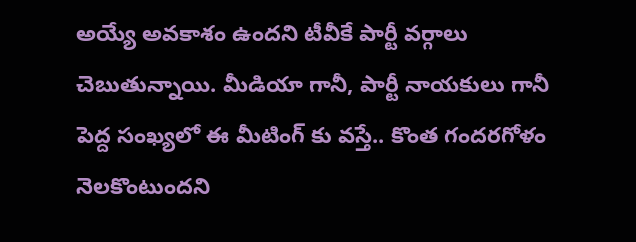అయ్యే అవకాశం ఉందని టీవీకే పార్టీ వర్గాలు చెబుతున్నాయి. మీడియా గానీ, పార్టీ నాయకులు గానీ పెద్ద సంఖ్యలో ఈ మీటింగ్ కు వస్తే.. కొంత గందరగోళం నెలకొంటుందని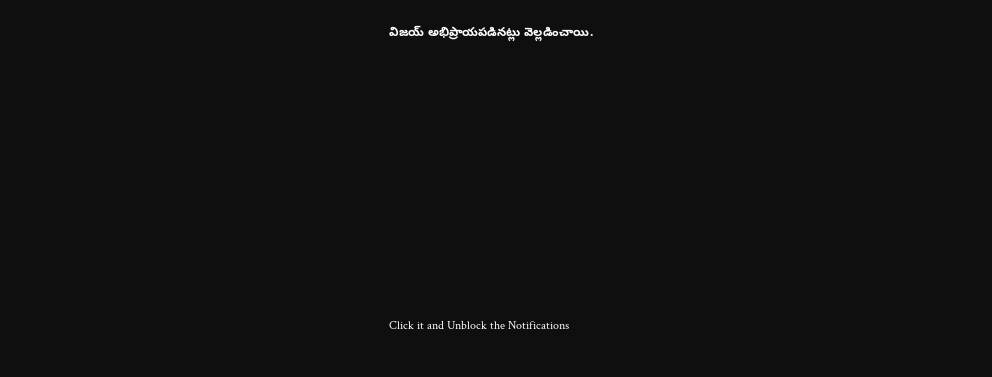విజయ్ అభిప్రాయపడినట్లు వెల్లడించాయి.












Click it and Unblock the Notifications